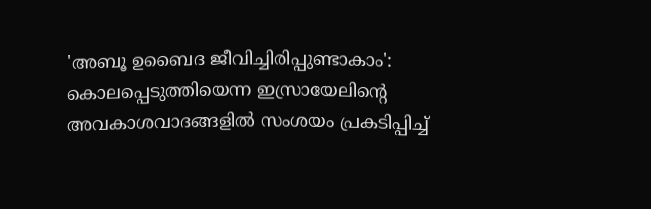'അബൂ ഉബൈദ ജീവിച്ചിരിപ്പുണ്ടാകാം': കൊലപ്പെടുത്തിയെന്ന ഇസ്രായേലിന്റെ അവകാശവാദങ്ങളിൽ സംശയം പ്രകടിപ്പിച്ച്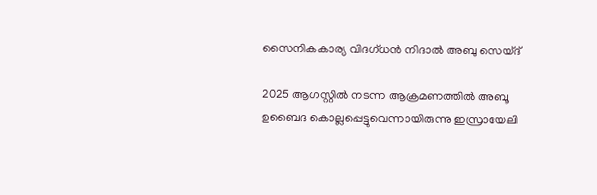സൈനികകാര്യ വിദഗ്ധൻ നിദാൽ അബു സെയ്ദ്

2025 ആഗസ്റ്റിൽ നടന്ന ആക്രമണത്തിൽ അബൂ ഉബൈദ കൊല്ലപ്പെട്ടുവെന്നായിരുന്നു ഇസ്രായേലി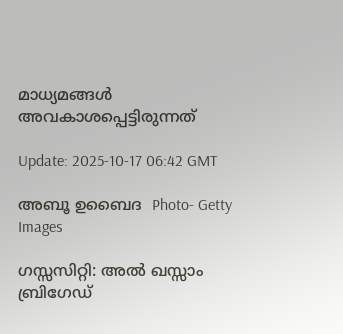മാധ്യമങ്ങൾ അവകാശപ്പെട്ടിരുന്നത്

Update: 2025-10-17 06:42 GMT

അബൂ ഉബൈദ  Photo- Getty Images

ഗസ്സസിറ്റി: അൽ ഖസ്സാം ബ്രിഗേഡ്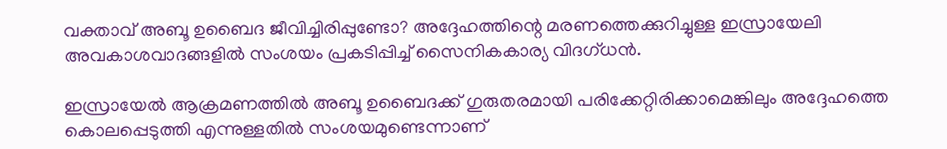വക്താവ് അബൂ ഉബൈദ ജീവിച്ചിരിപ്പുണ്ടോ? അദ്ദേഹത്തിന്റെ മരണത്തെക്കുറിച്ചുള്ള ഇസ്രായേലി അവകാശവാദങ്ങളില്‍ സംശയം പ്രകടിപ്പിച്ച് സൈനികകാര്യ വിദഗ്ധൻ.

ഇസ്രായേല്‍ ആക്രമണത്തില്‍ അബൂ ഉബൈദക്ക് ഗുരുതരമായി പരിക്കേറ്റിരിക്കാമെങ്കിലും അദ്ദേഹത്തെ കൊലപ്പെടുത്തി എന്നുള്ളതില്‍ സംശയമുണ്ടെന്നാണ്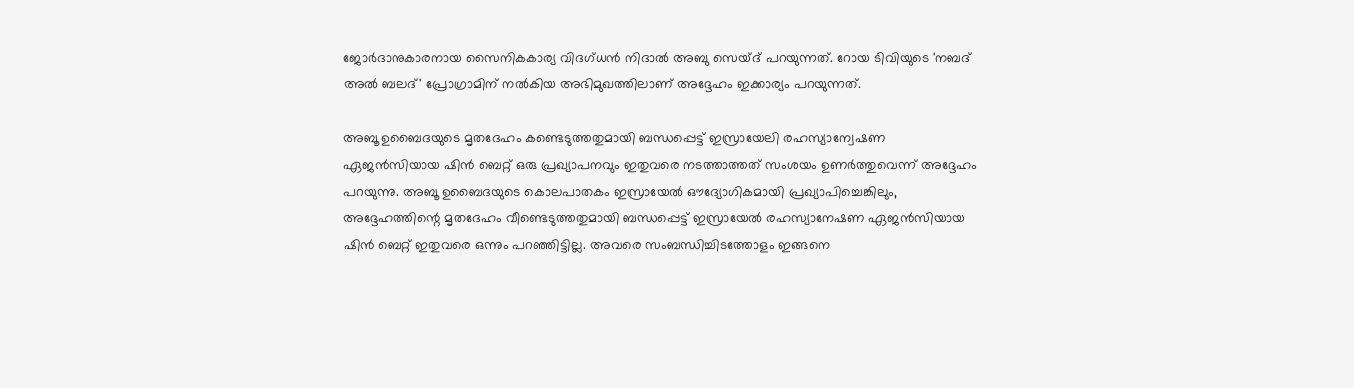ജോര്‍ദാനുകാരനായ സൈനികകാര്യ വിദഗ്ധന്‍ നിദാൽ അബു സെയ്ദ് പറയുന്നത്. റോയ ടിവിയുടെ 'നബദ് അൽ ബലദ്' പ്രോഗ്രാമിന് നൽകിയ അഭിമുഖത്തിലാണ് അദ്ദേഹം ഇക്കാര്യം പറയുന്നത്.

അബൂ ഉബൈദയുടെ മൃതദേഹം കണ്ടെടുത്തതുമായി ബന്ധപ്പെട്ട് ഇസ്രായേലി രഹസ്യാന്വേഷണ ഏജൻസിയായ ഷിൻ ബെറ്റ് ഒരു പ്രഖ്യാപനവും ഇതുവരെ നടത്താത്തത് സംശയം ഉണര്‍ത്തുവെന്ന് അദ്ദേഹം പറയുന്നു. അബൂ ഉബൈദയുടെ കൊലപാതകം ഇസ്രായേൽ ഔദ്യോഗികമായി പ്രഖ്യാപിച്ചെങ്കിലും, അദ്ദേഹത്തിന്റെ മൃതദേഹം വീണ്ടെടുത്തതുമായി ബന്ധപ്പെട്ട് ഇസ്രായേല്‍ രഹസ്യാനേഷണ ഏജന്‍സിയായ ഷിൻ ബെറ്റ് ഇതുവരെ ഒന്നും പറഞ്ഞിട്ടില്ല. അവരെ സംബന്ധിച്ചിടത്തോളം ഇങ്ങനെ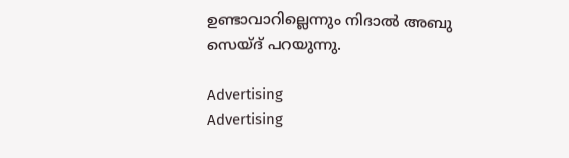ഉണ്ടാവാറില്ലെന്നും നിദാൽ അബു സെയ്ദ് പറയുന്നു.

Advertising
Advertising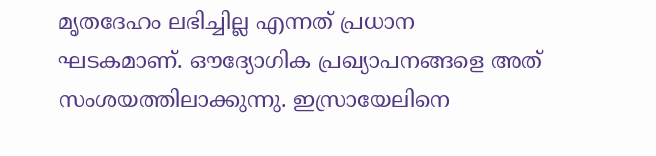മൃതദേഹം ലഭിച്ചില്ല എന്നത് പ്രധാന ഘടകമാണ്. ഔദ്യോഗിക പ്രഖ്യാപനങ്ങളെ അത് സംശയത്തിലാക്കുന്നു. ഇസ്രായേലിനെ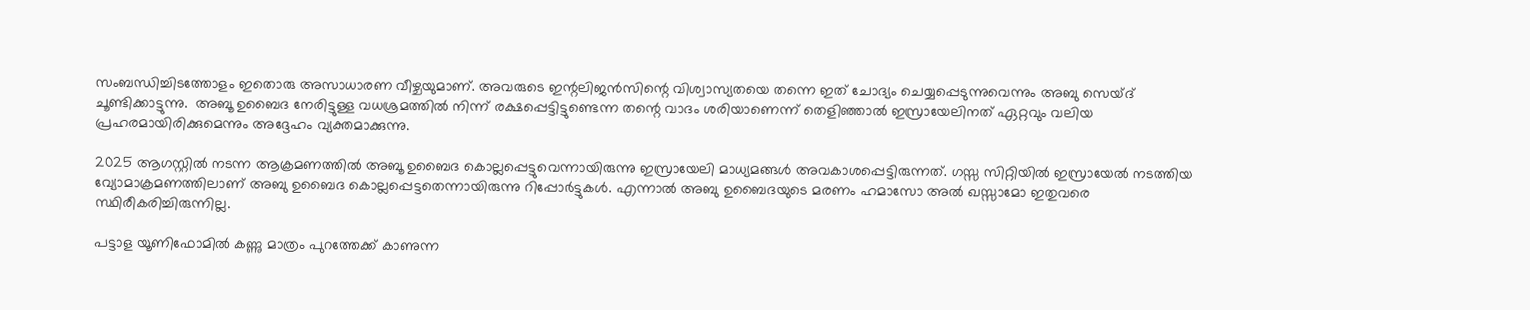സംബന്ധിച്ചിടത്തോളം ഇതൊരു അസാധാരണ വീഴ്ചയുമാണ്. അവരുടെ ഇന്റലിജൻസിന്റെ വിശ്വാസ്യതയെ തന്നെ ഇത് ചോദ്യം ചെയ്യപ്പെടുന്നുവെന്നും അബു സെയ്ദ് ചൂണ്ടിക്കാട്ടുന്നു.  അബൂ ഉബൈദ നേരിട്ടുള്ള വധശ്രമത്തിൽ നിന്ന് രക്ഷപ്പെട്ടിട്ടുണ്ടെന്ന തന്റെ വാദം ശരിയാണെന്ന് തെളിഞ്ഞാൽ ഇസ്രായേലിനത് ഏറ്റവും വലിയ പ്രഹരമായിരിക്കുമെന്നും അദ്ദേഹം വ്യക്തമാക്കുന്നു.

2025 ആഗസ്റ്റിൽ നടന്ന ആക്രമണത്തിൽ അബൂ ഉബൈദ കൊല്ലപ്പെട്ടുവെന്നായിരുന്നു ഇസ്രായേലി മാധ്യമങ്ങൾ അവകാശപ്പെട്ടിരുന്നത്. ഗസ്സ സിറ്റിയില്‍ ഇസ്രായേൽ നടത്തിയ വ്യോമാക്രമണത്തിലാണ് അബു ഉബൈദ കൊല്ലപ്പെട്ടതെന്നായിരുന്നു റിപ്പോര്‍ട്ടുകള്‍. എന്നാല്‍ അബു ഉബൈദയുടെ മരണം ഹമാസോ അൽ ഖസ്സാമോ ഇതുവരെ സ്ഥിരീകരിച്ചിരുന്നില്ല.

പട്ടാള യൂണിഫോമിൽ കണ്ണു മാത്രം പുറത്തേക്ക് കാണുന്ന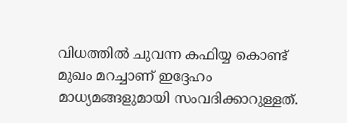വിധത്തിൽ ചുവന്ന കഫിയ്യ കൊണ്ട് മുഖം മറച്ചാണ് ഇദ്ദേഹം മാധ്യമങ്ങളുമായി സംവദിക്കാറുള്ളത്.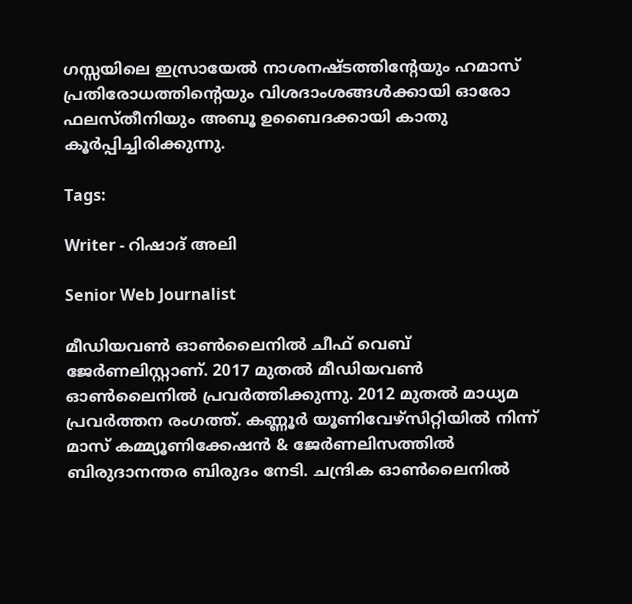ഗസ്സയിലെ ഇസ്രായേൽ നാശനഷ്ടത്തിന്റേയും ഹമാസ് പ്രതിരോധത്തിന്റെയും വിശദാംശങ്ങൾക്കായി ഓരോ ഫലസ്തീനിയും അബൂ ഉബൈദക്കായി കാതു കൂർപ്പിച്ചിരിക്കുന്നു.

Tags:

Writer - റിഷാദ് അലി

Senior Web Journalist

മീഡിയവൺ ഓൺലൈനിൽ ചീഫ് വെബ് ജേർണലിസ്റ്റാണ്. 2017 മുതൽ മീഡിയവൺ ഓൺലൈനിൽ പ്രവർത്തിക്കുന്നു. 2012 മുതൽ മാധ്യമ പ്രവർത്തന രംഗത്ത്. കണ്ണൂര്‍ യൂണിവേഴ്‌സിറ്റിയിൽ നിന്ന് മാസ് കമ്മ്യൂണിക്കേഷന്‍ & ജേര്‍ണലിസത്തില്‍ ബിരുദാനന്തര ബിരുദം നേടി. ചന്ദ്രിക ഓണ്‍ലൈനില്‍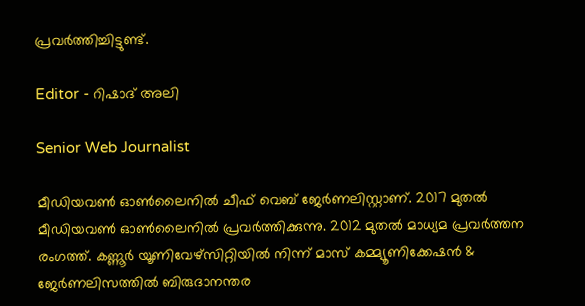പ്രവര്‍ത്തിച്ചിട്ടുണ്ട്.

Editor - റിഷാദ് അലി

Senior Web Journalist

മീഡിയവൺ ഓൺലൈനിൽ ചീഫ് വെബ് ജേർണലിസ്റ്റാണ്. 2017 മുതൽ മീഡിയവൺ ഓൺലൈനിൽ പ്രവർത്തിക്കുന്നു. 2012 മുതൽ മാധ്യമ പ്രവർത്തന രംഗത്ത്. കണ്ണൂര്‍ യൂണിവേഴ്‌സിറ്റിയിൽ നിന്ന് മാസ് കമ്മ്യൂണിക്കേഷന്‍ & ജേര്‍ണലിസത്തില്‍ ബിരുദാനന്തര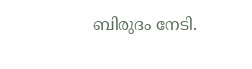ബിരുദം നേടി.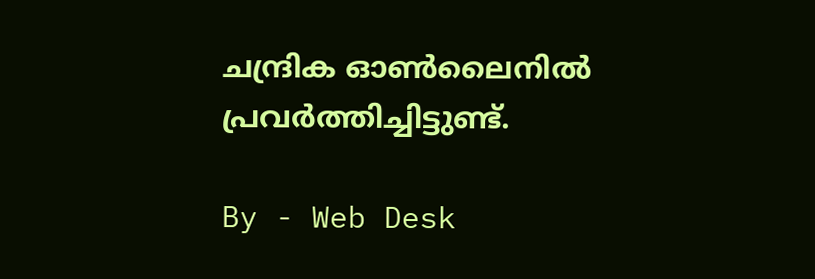ചന്ദ്രിക ഓണ്‍ലൈനില്‍ പ്രവര്‍ത്തിച്ചിട്ടുണ്ട്.

By - Web Desk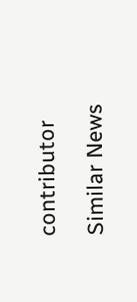contributor

Similar News